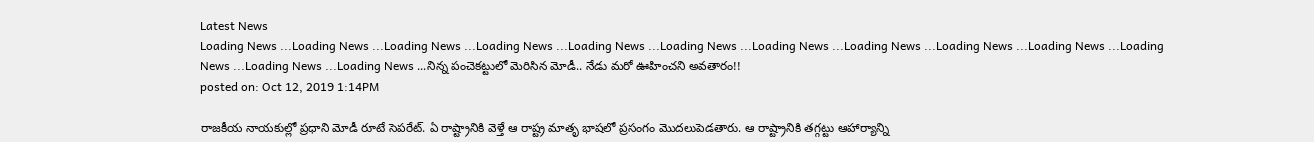Latest News
Loading News ...Loading News ...Loading News ...Loading News ...Loading News ...Loading News ...Loading News ...Loading News ...Loading News ...Loading News ...Loading News ...Loading News ...Loading News ...నిన్న పంచెకట్టులో మెరిసిన మోడీ.. నేడు మరో ఊహించని అవతారం!!
posted on: Oct 12, 2019 1:14PM

రాజకీయ నాయకుల్లో ప్రధాని మోడీ రూటే సెపరేట్. ఏ రాష్ట్రానికి వెళ్తే ఆ రాష్ట్ర మాతృ భాషలో ప్రసంగం మొదలుపెడతారు. ఆ రాష్ట్రానికి తగ్గట్టు ఆహార్యాన్ని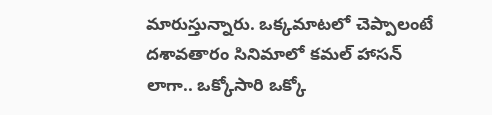మారుస్తున్నారు. ఒక్కమాటలో చెప్పాలంటే దశావతారం సినిమాలో కమల్ హాసన్ లాగా.. ఒక్కోసారి ఒక్కో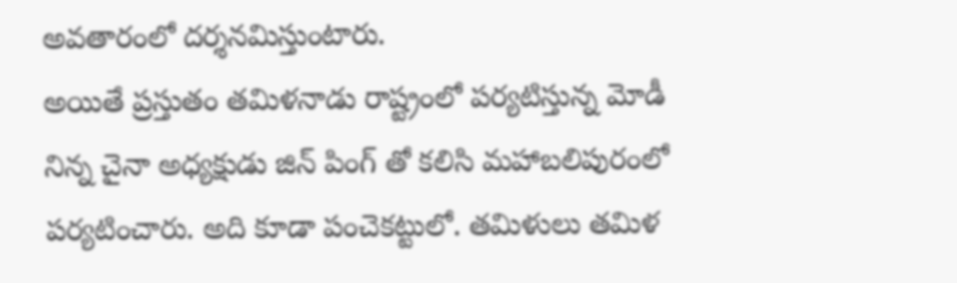అవతారంలో దర్శనమిస్తుంటారు.
అయితే ప్రస్తుతం తమిళనాడు రాష్ట్రంలో పర్యటిస్తున్న మోడీ నిన్న చైనా అధ్యక్షుడు జిన్ పింగ్ తో కలిసి మహాబలిపురంలో పర్యటించారు. అది కూడా పంచెకట్టులో. తమిళులు తమిళ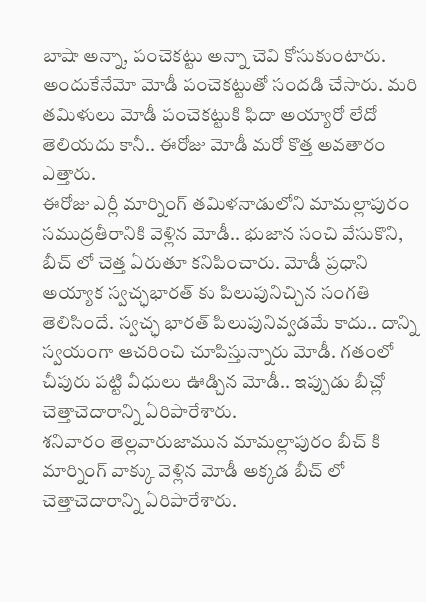బాషా అన్నా, పంచెకట్టు అన్నా చెవి కోసుకుంటారు. అందుకేనేమో మోడీ పంచెకట్టుతో సందడి చేసారు. మరి తమిళులు మోడీ పంచెకట్టుకి ఫిదా అయ్యారో లేదో తెలియదు కానీ.. ఈరోజు మోడీ మరో కొత్త అవతారం ఎత్తారు.
ఈరోజు ఎర్లీ మార్నింగ్ తమిళనాడులోని మామల్లాపురం సముద్రతీరానికి వెళ్లిన మోడీ.. భుజాన సంచి వేసుకొని, బీచ్ లో చెత్త ఏరుతూ కనిపించారు. మోడీ ప్రధాని అయ్యాక స్వచ్ఛభారత్ కు పిలుపునిచ్చిన సంగతి తెలిసిందే. స్వచ్ఛ భారత్ పిలుపునివ్వడమే కాదు.. దాన్ని స్వయంగా ఆచరించి చూపిస్తున్నారు మోడీ. గతంలో చీపురు పట్టి వీధులు ఊడ్చిన మోడీ.. ఇప్పుడు బీచ్లో చెత్తాచెదారాన్ని ఏరిపారేశారు.
శనివారం తెల్లవారుజామున మామల్లాపురం బీచ్ కి మార్నింగ్ వాక్కు వెళ్లిన మోడీ అక్కడ బీచ్ లో చెత్తాచెదారాన్ని ఏరిపారేశారు.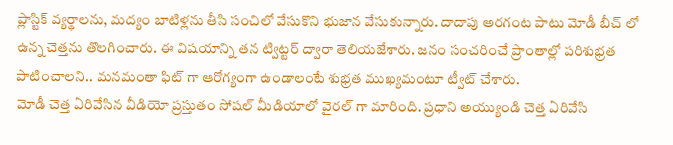ప్లాస్టిక్ వ్యర్థాలను, మద్యం బాటిళ్లను తీసి సంచిలో వేసుకొని భుజాన వేసుకున్నారు. దాదాపు అరగంట పాటు మోడీ బీచ్ లో ఉన్న చెత్తను తొలగించారు. ఈ విషయాన్ని తన ట్విట్టర్ ద్వారా తెలియజేశారు. జనం సంచరించే ప్రాంతాల్లో పరిశుభ్రత పాటించాలని.. మనమంతా ఫిట్ గా ఆరోగ్యంగా ఉండాలంటే శుభ్రత ముఖ్యమంటూ ట్వీట్ చేశారు.
మోడీ చెత్త ఏరివేసిన వీడియో ప్రస్తుతం సోషల్ మీడియాలో వైరల్ గా మారింది. ప్రధాని అయ్యుండి చెత్త ఏరివేసి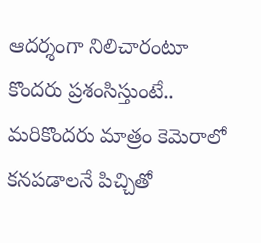ఆదర్శంగా నిలిచారంటూ కొందరు ప్రశంసిస్తుంటే.. మరికొందరు మాత్రం కెమెరాలో కనపడాలనే పిచ్చితో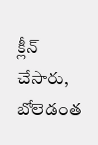క్లీన్ చేసారు, బోలెడంత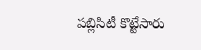పబ్లిసిటీ కొట్టేసారు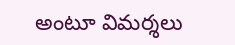అంటూ విమర్శలు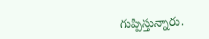గుప్పిస్తున్నారు.